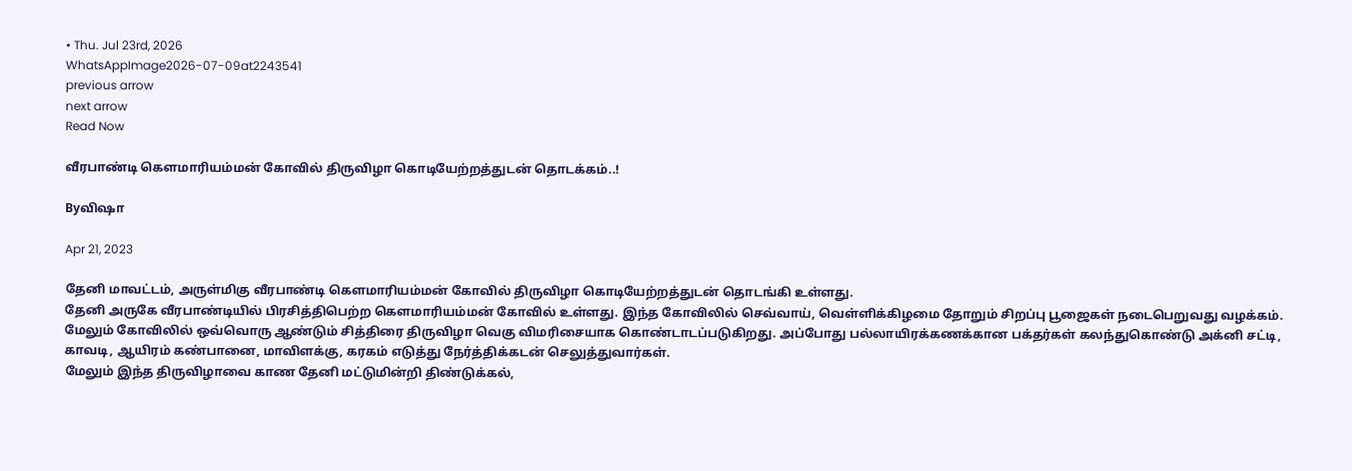• Thu. Jul 23rd, 2026
WhatsAppImage2026-07-09at2243541
previous arrow
next arrow
Read Now

வீரபாண்டி கௌமாரியம்மன் கோவில் திருவிழா கொடியேற்றத்துடன் தொடக்கம்..!

Byவிஷா

Apr 21, 2023

தேனி மாவட்டம், அருள்மிகு வீரபாண்டி கௌமாரியம்மன் கோவில் திருவிழா கொடியேற்றத்துடன் தொடங்கி உள்ளது.
தேனி அருகே வீரபாண்டியில் பிரசித்திபெற்ற கௌமாரியம்மன் கோவில் உள்ளது. இந்த கோவிலில் செவ்வாய், வெள்ளிக்கிழமை தோறும் சிறப்பு பூஜைகள் நடைபெறுவது வழக்கம். மேலும் கோவிலில் ஒவ்வொரு ஆண்டும் சித்திரை திருவிழா வெகு விமரிசையாக கொண்டாடப்படுகிறது. அப்போது பல்லாயிரக்கணக்கான பக்தர்கள் கலந்துகொண்டு அக்னி சட்டி, காவடி, ஆயிரம் கண்பானை, மாவிளக்கு, கரகம் எடுத்து நேர்த்திக்கடன் செலுத்துவார்கள்.
மேலும் இந்த திருவிழாவை காண தேனி மட்டுமின்றி திண்டுக்கல்,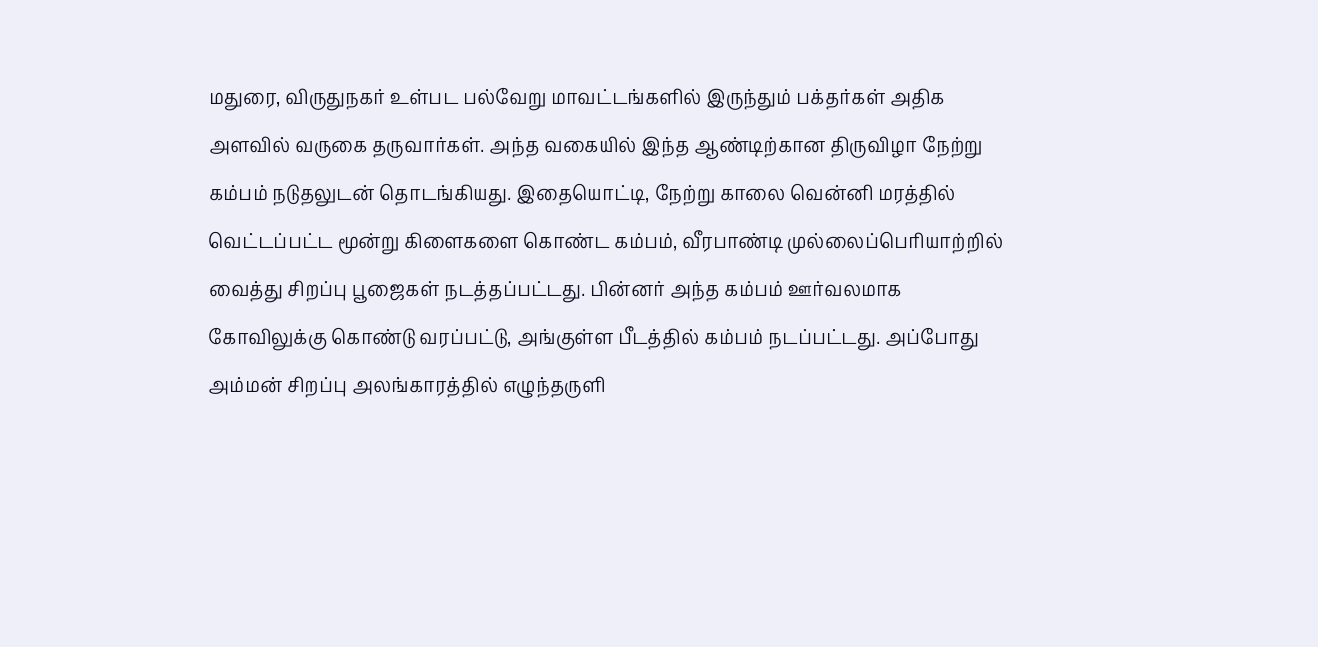மதுரை, விருதுநகர் உள்பட பல்வேறு மாவட்டங்களில் இருந்தும் பக்தர்கள் அதிக அளவில் வருகை தருவார்கள். அந்த வகையில் இந்த ஆண்டிற்கான திருவிழா நேற்று கம்பம் நடுதலுடன் தொடங்கியது. இதையொட்டி, நேற்று காலை வென்னி மரத்தில் வெட்டப்பட்ட மூன்று கிளைகளை கொண்ட கம்பம், வீரபாண்டி முல்லைப்பெரியாற்றில் வைத்து சிறப்பு பூஜைகள் நடத்தப்பட்டது. பின்னர் அந்த கம்பம் ஊர்வலமாக கோவிலுக்கு கொண்டு வரப்பட்டு, அங்குள்ள பீடத்தில் கம்பம் நடப்பட்டது. அப்போது அம்மன் சிறப்பு அலங்காரத்தில் எழுந்தருளி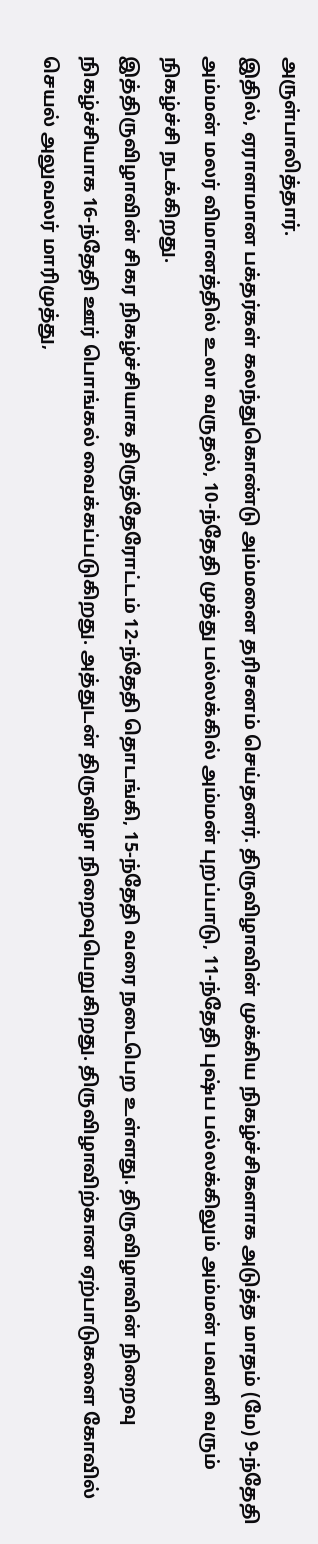அருள்பாலித்தார்.
இதில், ஏராளமான பக்தர்கள் கலந்துகொண்டு அம்மனை தரிசனம் செய்தனர். திருவிழாவின் முக்கிய நிகழ்ச்சிகளாக அடுத்த மாதம் (மே) 9-ந்தேதி அம்மன் மலர் விமானத்தில் உலா வருதல், 10-ந்தேதி முத்து பல்லக்கில் அம்மன் புறப்பாடு, 11-ந்தேதி புஷ்ப பல்லக்கிலும் அம்மன் பவனி வரும் நிகழ்ச்சி நடக்கிறது.
இத்திருவிழாவின் சிகர நிகழ்ச்சியாக திருத்தேரோட்டம் 12-ந்தேதி தொடங்கி, 15-ந்தேதி வரை நடைபெற உள்ளது. திருவிழாவின் நிறைவு நிகழ்ச்சியாக 16-ந்தேதி ஊர் பொங்கல் வைக்கப்படுகிறது. அத்துடன் திருவிழா நிறைவுபெறுகிறது. திருவிழாவிற்கான ஏற்பாடுகளை கோவில் செயல் அலுவலர் மாரிமுத்து,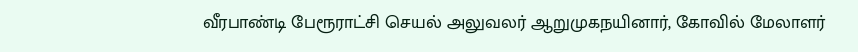வீரபாண்டி பேரூராட்சி செயல் அலுவலர் ஆறுமுகநயினார், கோவில் மேலாளர்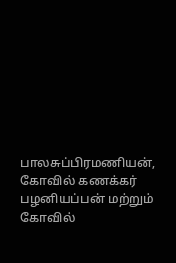பாலசுப்பிரமணியன், கோவில் கணக்கர் பழனியப்பன் மற்றும் கோவில்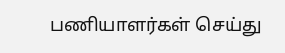பணியாளர்கள் செய்து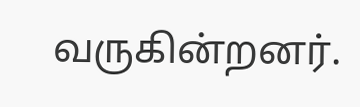வருகின்றனர்.